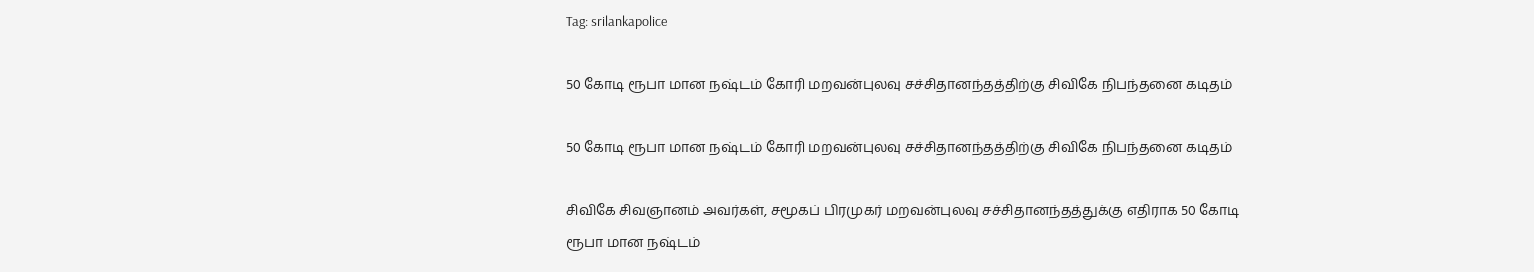Tag: srilankapolice

50 கோடி ரூபா மான நஷ்டம் கோரி மறவன்புலவு சச்சிதானந்தத்திற்கு சிவிகே நிபந்தனை கடிதம்

50 கோடி ரூபா மான நஷ்டம் கோரி மறவன்புலவு சச்சிதானந்தத்திற்கு சிவிகே நிபந்தனை கடிதம்

சிவிகே சிவஞானம் அவர்கள், சமூகப் பிரமுகர் மறவன்புலவு சச்சிதானந்தத்துக்கு எதிராக 50 கோடி ரூபா மான நஷ்டம்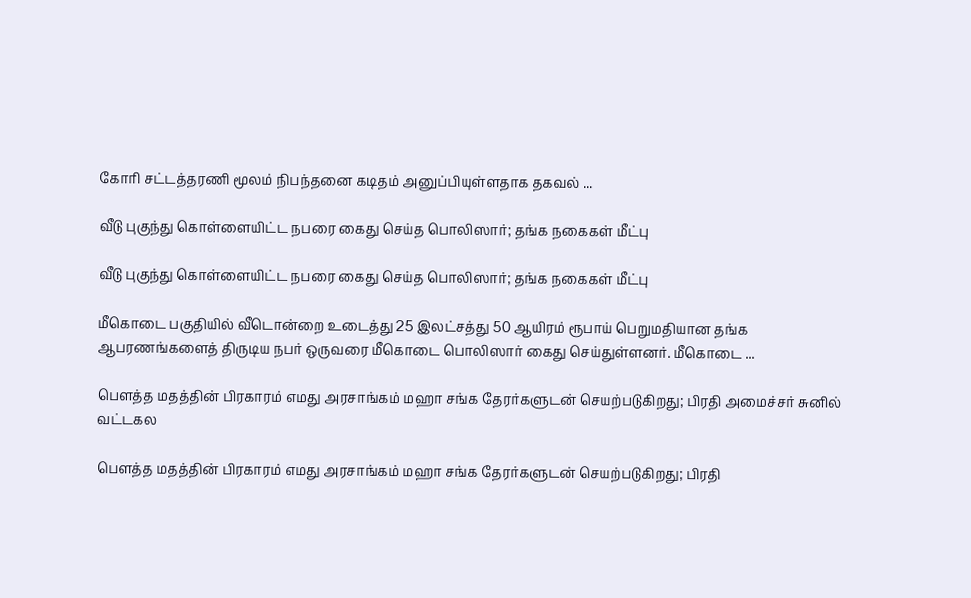கோரி சட்டத்தரணி மூலம் நிபந்தனை கடிதம் அனுப்பியுள்ளதாக தகவல் ...

வீடு புகுந்து கொள்ளையிட்ட நபரை கைது செய்த பொலிஸார்; தங்க நகைகள் மீட்பு

வீடு புகுந்து கொள்ளையிட்ட நபரை கைது செய்த பொலிஸார்; தங்க நகைகள் மீட்பு

மீகொடை பகுதியில் வீடொன்றை உடைத்து 25 இலட்சத்து 50 ஆயிரம் ரூபாய் பெறுமதியான தங்க ஆபரணங்களைத் திருடிய நபர் ஒருவரை மீகொடை பொலிஸார் கைது செய்துள்ளனர். மீகொடை ...

பெளத்த மதத்தின் பிரகாரம் எமது அரசாங்கம் மஹா சங்க தேரர்களுடன் செயற்படுகிறது; பிரதி அமைச்சர் சுனில் வட்டகல

பெளத்த மதத்தின் பிரகாரம் எமது அரசாங்கம் மஹா சங்க தேரர்களுடன் செயற்படுகிறது; பிரதி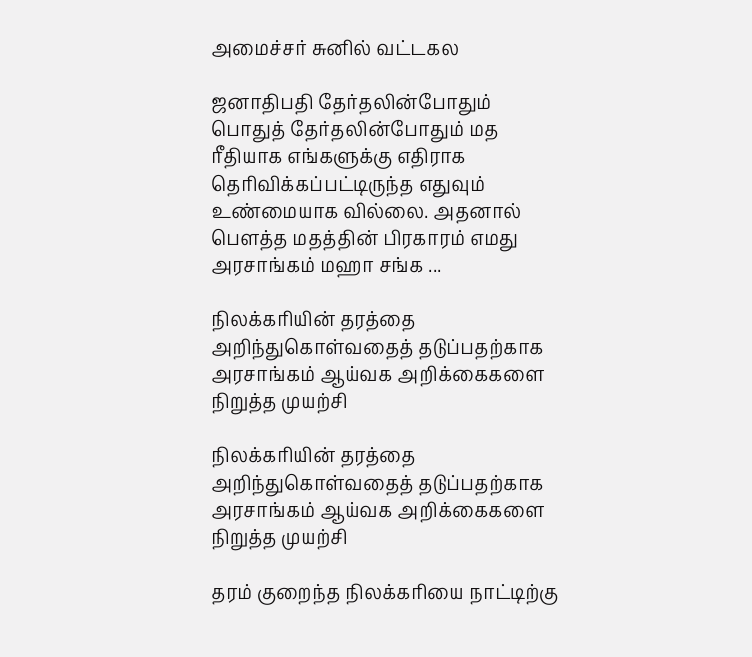அமைச்சர் சுனில் வட்டகல

ஜனாதிபதி தேர்தலின்போதும் பொதுத் தேர்தலின்போதும் மத ரீதியாக எங்களுக்கு எதிராக தெரிவிக்கப்பட்டிருந்த எதுவும் உண்மையாக வில்லை. அதனால் பெளத்த மதத்தின் பிரகாரம் எமது அரசாங்கம் மஹா சங்க ...

நிலக்கரியின் தரத்தை அறிந்துகொள்வதைத் தடுப்பதற்காக அரசாங்கம் ஆய்வக அறிக்கைகளை நிறுத்த முயற்சி

நிலக்கரியின் தரத்தை அறிந்துகொள்வதைத் தடுப்பதற்காக அரசாங்கம் ஆய்வக அறிக்கைகளை நிறுத்த முயற்சி

தரம் குறைந்த நிலக்கரியை நாட்டிற்கு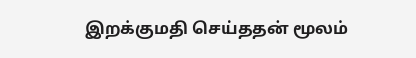இறக்குமதி செய்ததன் மூலம்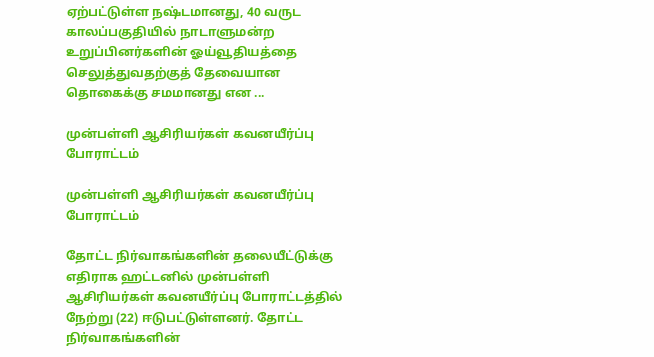ஏற்பட்டுள்ள நஷ்டமானது, 40 வருட காலப்பகுதியில் நாடாளுமன்ற உறுப்பினர்களின் ஓய்வூதியத்தை செலுத்துவதற்குத் தேவையான தொகைக்கு சமமானது என ...

முன்பள்ளி ஆசிரியர்கள் கவனயீர்ப்பு போராட்டம்

முன்பள்ளி ஆசிரியர்கள் கவனயீர்ப்பு போராட்டம்

தோட்ட நிர்வாகங்களின் தலையீட்டுக்கு எதிராக ஹட்டனில் முன்பள்ளி ஆசிரியர்கள் கவனயீர்ப்பு போராட்டத்தில் நேற்று (22) ஈடுபட்டுள்ளனர். தோட்ட நிர்வாகங்களின்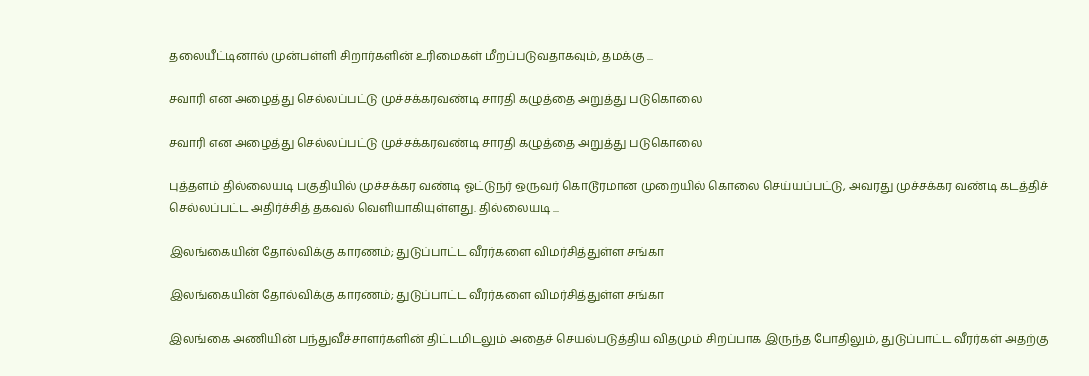தலையீட்டினால் முன்பள்ளி சிறார்களின் உரிமைகள் மீறப்படுவதாகவும், தமக்கு ...

சவாரி என அழைத்து செல்லப்பட்டு முச்சக்கரவண்டி சாரதி கழுத்தை அறுத்து படுகொலை

சவாரி என அழைத்து செல்லப்பட்டு முச்சக்கரவண்டி சாரதி கழுத்தை அறுத்து படுகொலை

புத்தளம் தில்லையடி பகுதியில் முச்சக்கர வண்டி ஓட்டுநர் ஒருவர் கொடூரமான முறையில் கொலை செய்யப்பட்டு, அவரது முச்சக்கர வண்டி கடத்திச் செல்லப்பட்ட அதிர்ச்சித் தகவல் வெளியாகியுள்ளது. தில்லையடி ...

இலங்கையின் தோல்விக்கு காரணம்; துடுப்பாட்ட வீரர்களை விமர்சித்துள்ள சங்கா

இலங்கையின் தோல்விக்கு காரணம்; துடுப்பாட்ட வீரர்களை விமர்சித்துள்ள சங்கா

இலங்கை அணியின் பந்துவீச்சாளர்களின் திட்டமிடலும் அதைச் செயல்படுத்திய விதமும் சிறப்பாக இருந்த போதிலும், துடுப்பாட்ட வீரர்கள் அதற்கு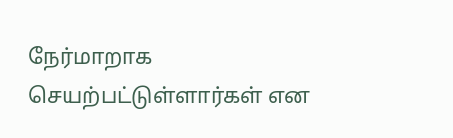நேர்மாறாக செயற்பட்டுள்ளார்கள் என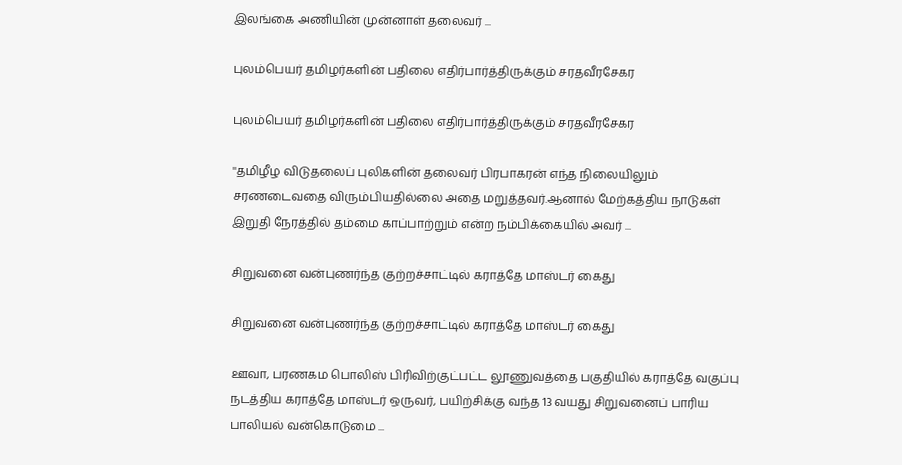இலங்கை அணியின் முன்னாள் தலைவர் ...

புலம்பெயர் தமிழர்களின் பதிலை எதிர்பார்த்திருக்கும் சரதவீரசேகர

புலம்பெயர் தமிழர்களின் பதிலை எதிர்பார்த்திருக்கும் சரதவீரசேகர

''தமிழீழ விடுதலைப் புலிகளின் தலைவர் பிரபாகரன் எந்த நிலையிலும் சரணடைவதை விரும்பியதில்லை அதை மறுத்தவர்.ஆனால் மேற்கத்திய நாடுகள் இறுதி நேரத்தில் தம்மை காப்பாற்றும் என்ற நம்பிக்கையில் அவர் ...

சிறுவனை வன்புணர்ந்த குற்றச்சாட்டில் கராத்தே மாஸ்டர் கைது

சிறுவனை வன்புணர்ந்த குற்றச்சாட்டில் கராத்தே மாஸ்டர் கைது

ஊவா, பரணகம பொலிஸ் பிரிவிற்குட்பட்ட லூணுவத்தை பகுதியில் கராத்தே வகுப்பு நடத்திய கராத்தே மாஸ்டர் ஒருவர், பயிற்சிக்கு வந்த 13 வயது சிறுவனைப் பாரிய பாலியல் வன்கொடுமை ...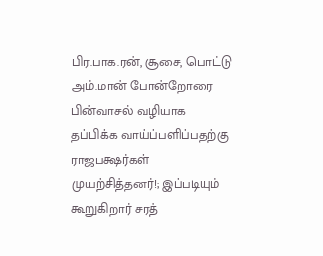பிர.பாக.ரன், சூசை, பொட்டு அம்.மான் போன்றோரை பின்வாசல் வழியாக தப்பிக்க வாய்ப்பளிப்பதற்கு ராஜபக்ஷர்கள் முயற்சித்தனர்!; இப்படியும் கூறுகிறார் சரத்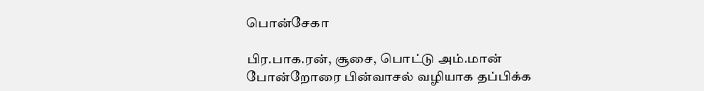பொன்சேகா

பிர.பாக.ரன், சூசை, பொட்டு அம்.மான் போன்றோரை பின்வாசல் வழியாக தப்பிக்க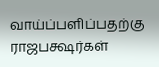வாய்ப்பளிப்பதற்கு ராஜபக்ஷர்கள்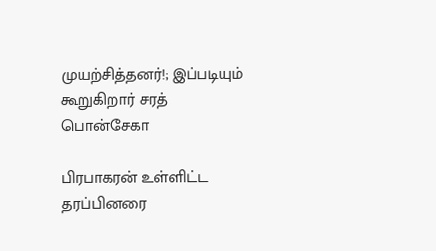முயற்சித்தனர்!; இப்படியும் கூறுகிறார் சரத் பொன்சேகா

பிரபாகரன் உள்ளிட்ட தரப்பினரை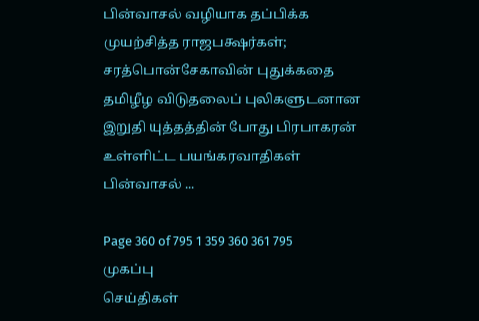பின்வாசல் வழியாக தப்பிக்க முயற்சித்த ராஜபக்ஷர்கள்; சரத்பொன்சேகாவின் புதுக்கதை தமிழீழ விடுதலைப் புலிகளுடனான இறுதி யுத்தத்தின் போது பிரபாகரன் உள்ளிட்ட பயங்கரவாதிகள் பின்வாசல் ...

Page 360 of 795 1 359 360 361 795
முகப்பு
செய்திகள்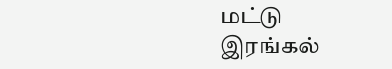மட்டு
இரங்கல்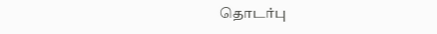தொடர்பு